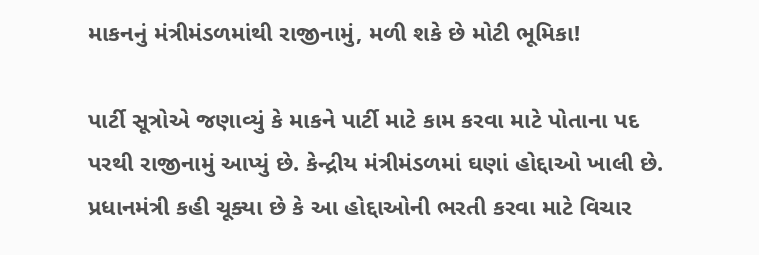માકનનું મંત્રીમંડળમાંથી રાજીનામું, મળી શકે છે મોટી ભૂમિકા!

પાર્ટી સૂત્રોએ જણાવ્યું કે માકને પાર્ટી માટે કામ કરવા માટે પોતાના પદ પરથી રાજીનામું આપ્યું છે. કેન્દ્રીય મંત્રીમંડળમાં ઘણાં હોદ્દાઓ ખાલી છે. પ્રધાનમંત્રી કહી ચૂક્યા છે કે આ હોદ્દાઓની ભરતી કરવા માટે વિચાર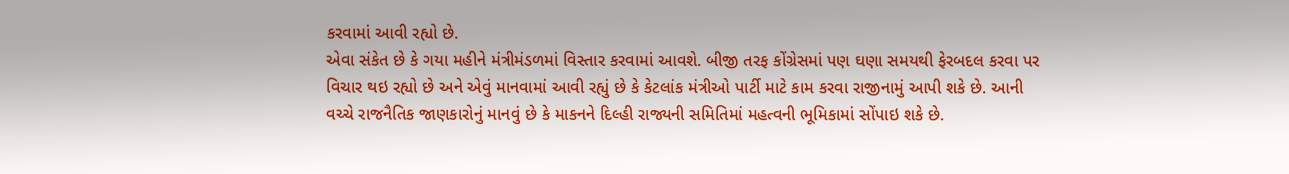કરવામાં આવી રહ્યો છે.
એવા સંકેત છે કે ગયા મહીને મંત્રીમંડળમાં વિસ્તાર કરવામાં આવશે. બીજી તરફ કોંગ્રેસમાં પણ ઘણા સમયથી ફેરબદલ કરવા પર વિચાર થઇ રહ્યો છે અને એવું માનવામાં આવી રહ્યું છે કે કેટલાંક મંત્રીઓ પાર્ટી માટે કામ કરવા રાજીનામું આપી શકે છે. આની વચ્ચે રાજનૈતિક જાણકારોનું માનવું છે કે માકનને દિલ્હી રાજ્યની સમિતિમાં મહત્વની ભૂમિકામાં સોંપાઇ શકે છે.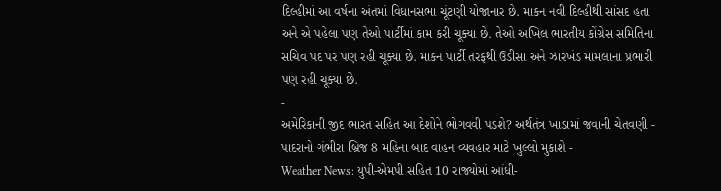દિલ્હીમાં આ વર્ષના અંતમાં વિધાનસભા ચૂંટણી યોજાનાર છે. માકન નવી દિલ્હીથી સાંસદ હતા અને એ પહેલા પણ તેઓ પાર્ટીમાં કામ કરી ચૂક્યા છે. તેઓ અખિલ ભારતીય કોંગ્રેસ સમિતિના સચિવ પદ પર પણ રહી ચૂક્યા છે. માકન પાર્ટી તરફથી ઉડીસા અને ઝારખંડ મામલાના પ્રભારી પણ રહી ચૂક્યા છે.
-
અમેરિકાની જીદ ભારત સહિત આ દેશોને ભોગવવી પડશે? અર્થતંત્ર ખાડામાં જવાની ચેતવણી -
પાદરાનો ગંભીરા બ્રિજ 8 મહિના બાદ વાહન વ્યવહાર માટે ખુલ્લો મુકાશે -
Weather News: યુપી-એમપી સહિત 10 રાજ્યોમાં આંધી-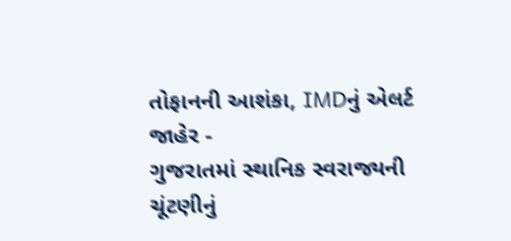તોફાનની આશંકા, IMDનું એલર્ટ જાહેર -
ગુજરાતમાં સ્થાનિક સ્વરાજ્યની ચૂંટણીનું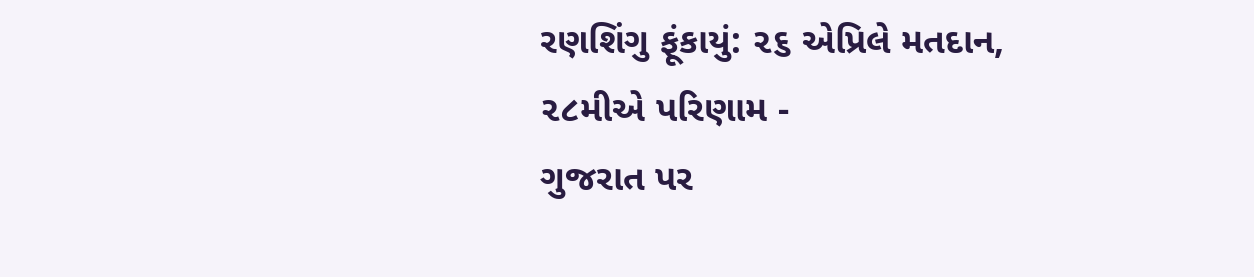રણશિંગુ ફૂંકાયું: ૨૬ એપ્રિલે મતદાન, ૨૮મીએ પરિણામ -
ગુજરાત પર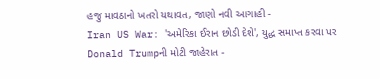હજુ માવઠાનો ખતરો યથાવત, જાણો નવી આગાહી -
Iran US War: 'અમેરિકા ઈરાન છોડી દેશે', યુદ્ધ સમાપ્ત કરવા પર Donald Trumpની મોટી જાહેરાત -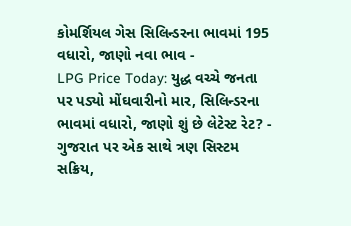કોમર્શિયલ ગેસ સિલિન્ડરના ભાવમાં 195 વધારો, જાણો નવા ભાવ -
LPG Price Today: યુદ્ધ વચ્ચે જનતા પર પડ્યો મોંઘવારીનો માર, સિલિન્ડરના ભાવમાં વધારો, જાણો શું છે લેટેસ્ટ રેટ? -
ગુજરાત પર એક સાથે ત્રણ સિસ્ટમ સક્રિય,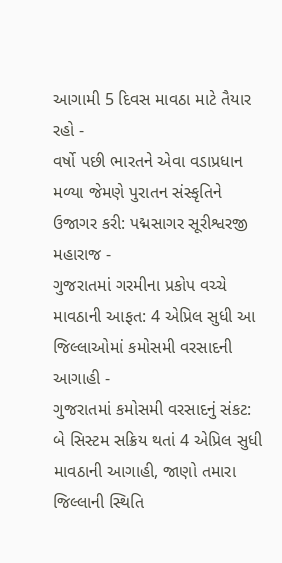આગામી 5 દિવસ માવઠા માટે તૈયાર રહો -
વર્ષો પછી ભારતને એવા વડાપ્રધાન મળ્યા જેમણે પુરાતન સંસ્કૃતિને ઉજાગર કરી: પદ્મસાગર સૂરીશ્વરજી મહારાજ -
ગુજરાતમાં ગરમીના પ્રકોપ વચ્ચે માવઠાની આફત: 4 એપ્રિલ સુધી આ જિલ્લાઓમાં કમોસમી વરસાદની આગાહી -
ગુજરાતમાં કમોસમી વરસાદનું સંકટ: બે સિસ્ટમ સક્રિય થતાં 4 એપ્રિલ સુધી માવઠાની આગાહી, જાણો તમારા જિલ્લાની સ્થિતિ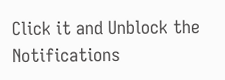Click it and Unblock the Notifications